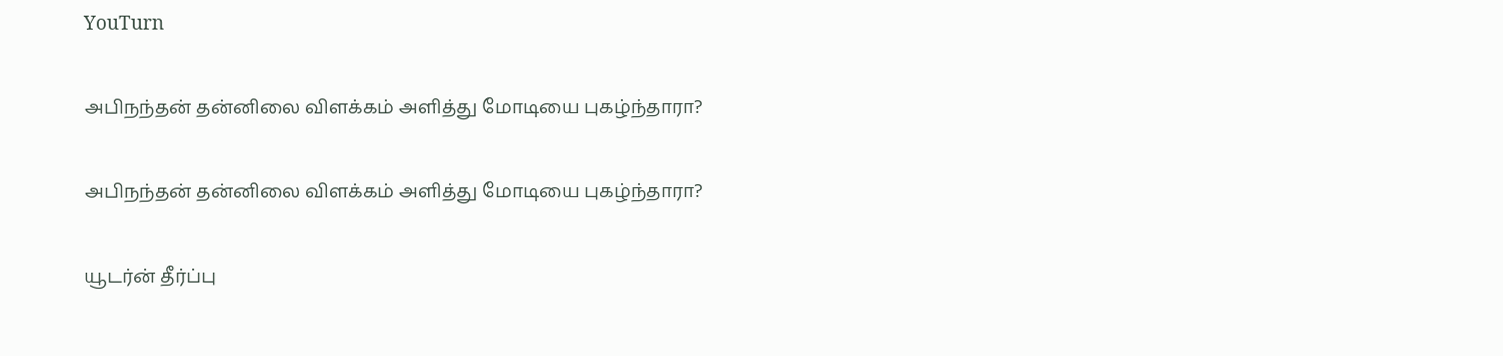YouTurn

அபிநந்தன் தன்னிலை விளக்கம் அளித்து மோடியை புகழ்ந்தாரா?

அபிநந்தன் தன்னிலை விளக்கம் அளித்து மோடியை புகழ்ந்தாரா?

யூடர்ன் தீர்ப்பு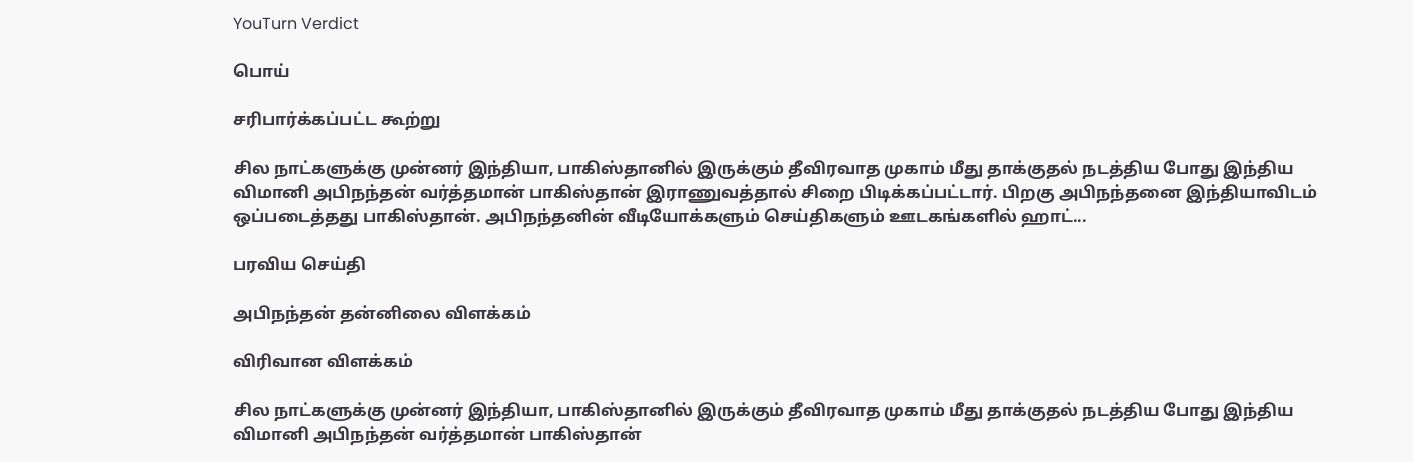YouTurn Verdict

பொய்

சரிபார்க்கப்பட்ட கூற்று

சில நாட்களுக்கு முன்னர் இந்தியா, பாகிஸ்தானில் இருக்கும் தீவிரவாத முகாம் மீது தாக்குதல் நடத்திய போது இந்திய விமானி அபிநந்தன் வர்த்தமான் பாகிஸ்தான் இராணுவத்தால் சிறை பிடிக்கப்பட்டார். பிறகு அபிநந்தனை இந்தியாவிடம் ஒப்படைத்தது பாகிஸ்தான். அபிநந்தனின் வீடியோக்களும் செய்திகளும் ஊடகங்களில் ஹாட்...

பரவிய செய்தி

அபிநந்தன் தன்னிலை விளக்கம்

விரிவான விளக்கம்

சில நாட்களுக்கு முன்னர் இந்தியா, பாகிஸ்தானில் இருக்கும் தீவிரவாத முகாம் மீது தாக்குதல் நடத்திய போது இந்திய விமானி அபிநந்தன் வர்த்தமான் பாகிஸ்தான்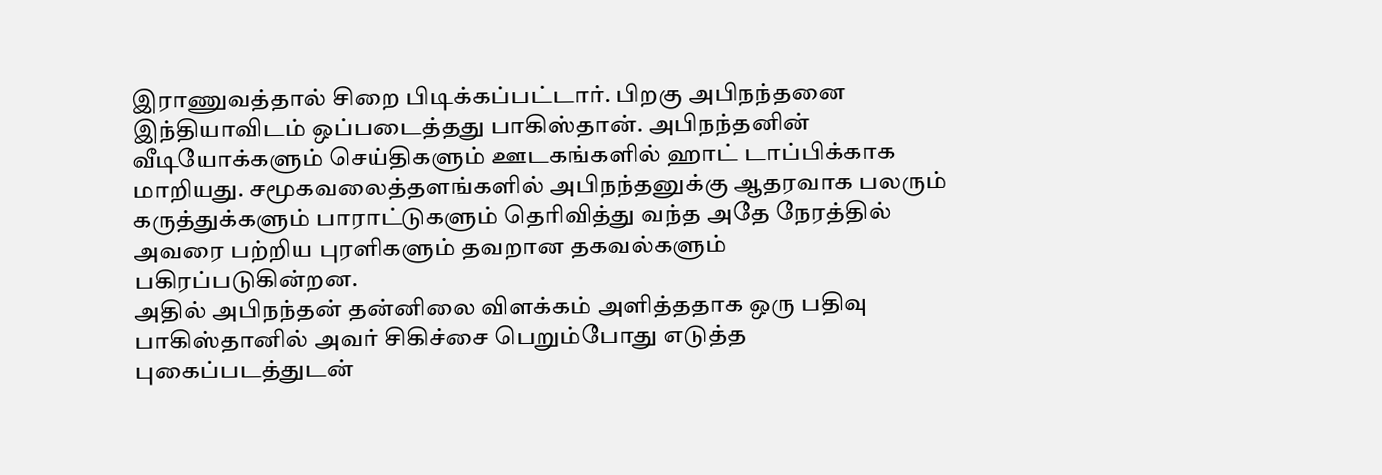இராணுவத்தால் சிறை பிடிக்கப்பட்டார். பிறகு அபிநந்தனை இந்தியாவிடம் ஒப்படைத்தது பாகிஸ்தான். அபிநந்தனின் வீடியோக்களும் செய்திகளும் ஊடகங்களில் ஹாட் டாப்பிக்காக மாறியது. சமூகவலைத்தளங்களில் அபிநந்தனுக்கு ஆதரவாக பலரும் கருத்துக்களும் பாராட்டுகளும் தெரிவித்து வந்த அதே நேரத்தில் அவரை பற்றிய புரளிகளும் தவறான தகவல்களும் பகிரப்படுகின்றன.
அதில் அபிநந்தன் தன்னிலை விளக்கம் அளித்ததாக ஒரு பதிவு பாகிஸ்தானில் அவர் சிகிச்சை பெறும்போது எடுத்த புகைப்படத்துடன்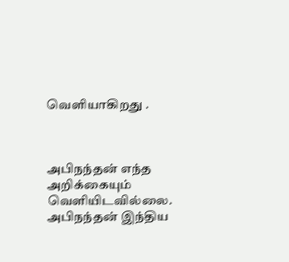வெளியாகிறது .



அபிநந்தன் எந்த அறிக்கையும் வெளியிடவில்லை. அபிநந்தன் இந்திய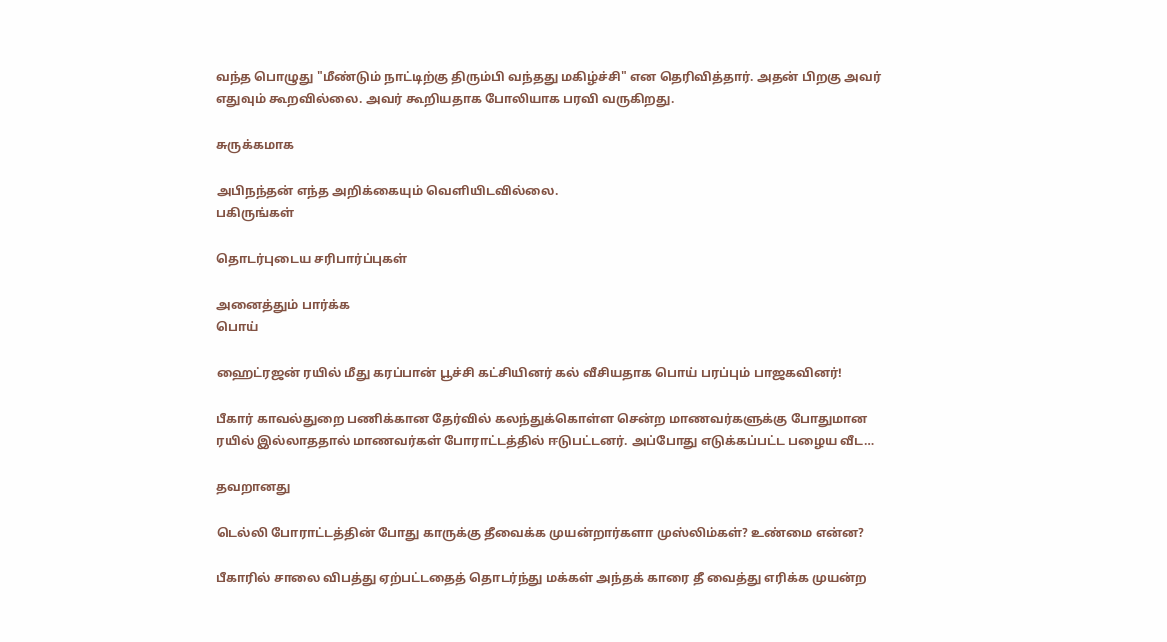வந்த பொழுது "மீண்டும் நாட்டிற்கு திரும்பி வந்தது மகிழ்ச்சி" என தெரிவித்தார். அதன் பிறகு அவர் எதுவும் கூறவில்லை. அவர் கூறியதாக போலியாக பரவி வருகிறது.

சுருக்கமாக

அபிநந்தன் எந்த அறிக்கையும் வெளியிடவில்லை.
பகிருங்கள்

தொடர்புடைய சரிபார்ப்புகள்

அனைத்தும் பார்க்க
பொய்

ஹைட்ரஜன் ரயில் மீது கரப்பான் பூச்சி கட்சியினர் கல் வீசியதாக பொய் பரப்பும் பாஜகவினர்!

பீகார் காவல்துறை பணிக்கான தேர்வில் கலந்துக்கொள்ள சென்ற மாணவர்களுக்கு போதுமான ரயில் இல்லாததால் மாணவர்கள் போராட்டத்தில் ஈடுபட்டனர். அப்போது எடுக்கப்பட்ட பழைய வீட…

தவறானது

டெல்லி போராட்டத்தின் போது காருக்கு தீவைக்க முயன்றார்களா முஸ்லிம்கள்? உண்மை என்ன?

பீகாரில் சாலை விபத்து ஏற்பட்டதைத் தொடர்ந்து மக்கள் அந்தக் காரை தீ வைத்து எரிக்க முயன்ற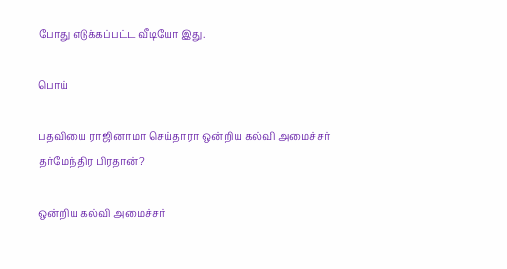போது எடுக்கப்பட்ட வீடியோ இது.

பொய்

பதவியை ராஜினாமா செய்தாரா ஒன்றிய கல்வி அமைச்சர் தர்மேந்திர பிரதான்?

ஒன்றிய கல்வி அமைச்சர்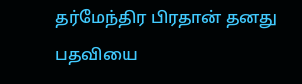தர்மேந்திர பிரதான் தனது பதவியை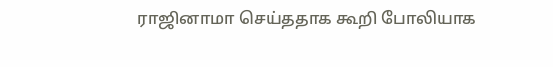ராஜினாமா செய்ததாக கூறி போலியாக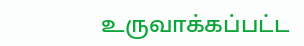உருவாக்கப்பட்ட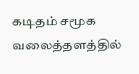கடிதம் சமூக வலைத்தளத்தில்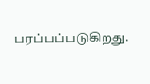பரப்பப்படுகிறது.